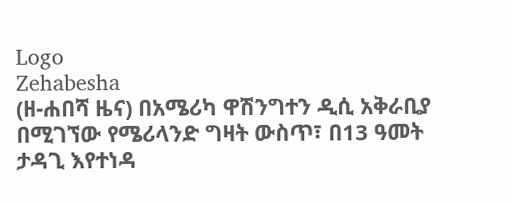Logo
Zehabesha
(ዘ-ሐበሻ ዜና) በአሜሪካ ዋሽንግተን ዲሲ አቅራቢያ በሚገኘው የሜሪላንድ ግዛት ውስጥ፣ በ13 ዓመት ታዳጊ እየተነዳ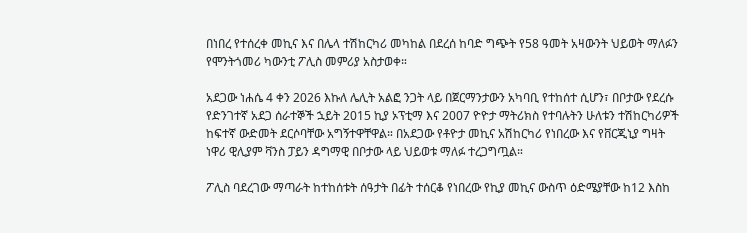በነበረ የተሰረቀ መኪና እና በሌላ ተሽከርካሪ መካከል በደረሰ ከባድ ግጭት የ58 ዓመት አዛውንት ህይወት ማለፉን የሞንትጎመሪ ካውንቲ ፖሊስ መምሪያ አስታወቀ።

አደጋው ነሐሴ 4 ቀን 2026 እኩለ ሌሊት አልፎ ንጋት ላይ በጀርማንታውን አካባቢ የተከሰተ ሲሆን፣ በቦታው የደረሱ የድንገተኛ አደጋ ሰራተኞች ኋይት 2015 ኪያ ኦፕቲማ እና 2007 ዮዮታ ማትሪክስ የተባሉትን ሁለቱን ተሽከርካሪዎች ከፍተኛ ውድመት ደርሶባቸው አግኝተዋቸዋል። በአደጋው የቶዮታ መኪና አሽከርካሪ የነበረው እና የቨርጂኒያ ግዛት ነዋሪ ዊሊያም ቫንስ ፓይን ዳግማዊ በቦታው ላይ ህይወቱ ማለፉ ተረጋግጧል።

ፖሊስ ባደረገው ማጣራት ከተከሰቱት ሰዓታት በፊት ተሰርቆ የነበረው የኪያ መኪና ውስጥ ዕድሜያቸው ከ12 እስከ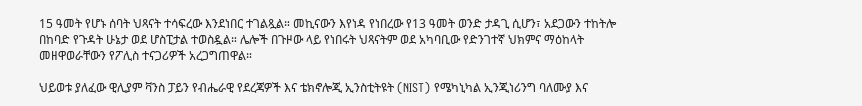15 ዓመት የሆኑ ሰባት ህጻናት ተሳፍረው እንደነበር ተገልጿል። መኪናውን እየነዳ የነበረው የ13 ዓመት ወንድ ታዳጊ ሲሆን፣ አደጋውን ተከትሎ በከባድ የጉዳት ሁኔታ ወደ ሆስፒታል ተወስዷል። ሌሎች በጉዞው ላይ የነበሩት ህጻናትም ወደ አካባቢው የድንገተኛ ህክምና ማዕከላት መዘዋወራቸውን የፖሊስ ተናጋሪዎች አረጋግጠዋል።

ህይወቱ ያለፈው ዊሊያም ቫንስ ፓይን የብሔራዊ የደረጃዎች እና ቴክኖሎጂ ኢንስቲትዩት (NIST) የሜካኒካል ኢንጂነሪንግ ባለሙያ እና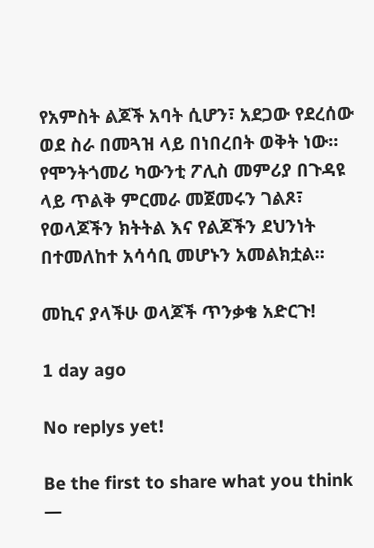የአምስት ልጆች አባት ሲሆን፣ አደጋው የደረሰው ወደ ስራ በመጓዝ ላይ በነበረበት ወቅት ነው። የሞንትጎመሪ ካውንቲ ፖሊስ መምሪያ በጉዳዩ ላይ ጥልቅ ምርመራ መጀመሩን ገልጾ፣ የወላጆችን ክትትል እና የልጆችን ደህንነት በተመለከተ አሳሳቢ መሆኑን አመልክቷል።

መኪና ያላችሁ ወላጆች ጥንቃቄ አድርጉ!

1 day ago

No replys yet!

Be the first to share what you think —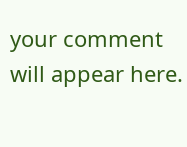your comment will appear here.